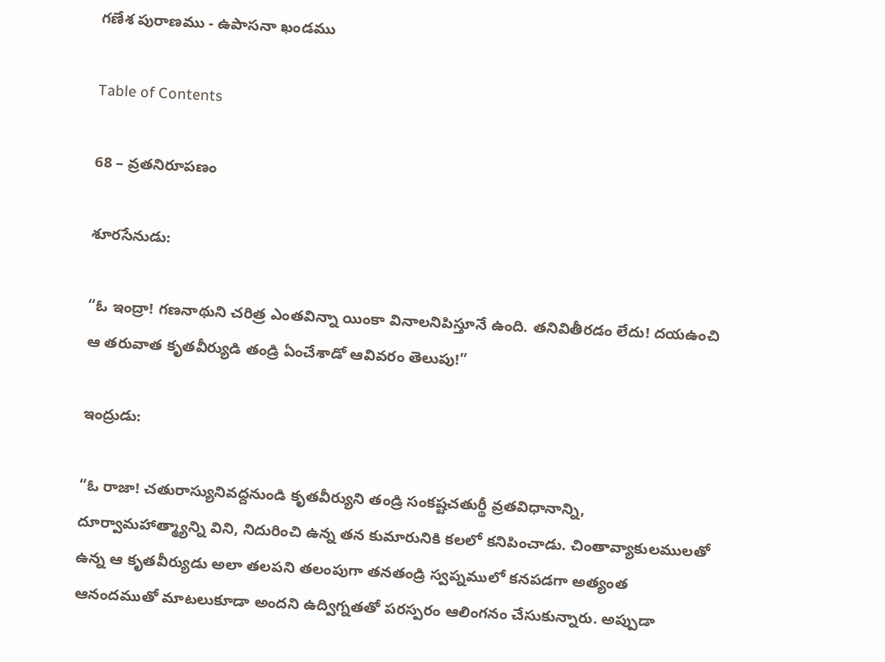గణేశ పురాణము - ఉపాసనా ఖండము

Table of Contents

68 – వ్రతనిరూపణం

శూరసేనుడు:

“ఓ ఇంద్రా! గణనాథుని చరిత్ర ఎంతవిన్నా యింకా వినాలనిపిస్తూనే ఉంది. తనివితీరడం లేదు! దయఉంచి ఆ తరువాత కృతవీర్యుడి తండ్రి ఏంచేశాడో ఆవివరం తెలుపు!”

ఇంద్రుడు:

“ఓ రాజా! చతురాస్యునివద్దనుండి కృతవీర్యుని తండ్రి సంకష్టచతుర్థీ వ్రతవిధానాన్ని, దూర్వామహాత్మ్యాన్ని విని, నిదురించి ఉన్న తన కుమారునికి కలలో కనిపించాడు. చింతావ్యాకులములతో ఉన్న ఆ కృతవీర్యుడు అలా తలపని తలంపుగా తనతండ్రి స్వప్నములో కనపడగా అత్యంత ఆనందముతో మాటలుకూడా అందని ఉద్విగ్నతతో పరస్పరం ఆలింగనం చేసుకున్నారు. అప్పుడా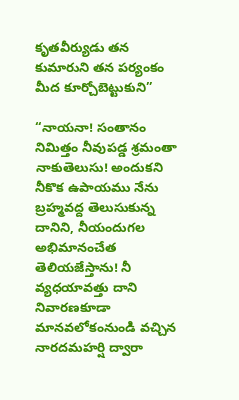కృతవీర్యుడు తన కుమారుని తన పర్యంకం మీద కూర్చోబెట్టుకుని”

“నాయనా! సంతానం నిమిత్తం నీవుపడ్డ శ్రమంతా నాకుతెలుసు! అందుకని నీకొక ఉపాయము నేను బ్రహ్మవద్ద తెలుసుకున్న దానిని, నీయందుగల అభిమానంచేత తెలియజేస్తాను! నీ వ్యధయావత్తు దాని నివారణకూడా మానవలోకంనుండి వచ్చిన నారదమహర్షి ద్వారా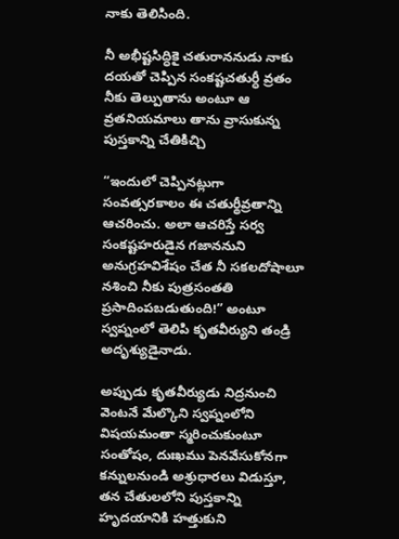నాకు తెలిసింది.

నీ అభీష్టసిద్ధికై చతురాననుడు నాకు దయతో చెప్పిన సంకష్టచతుర్ధీ వ్రతం నీకు తెల్పుతాను అంటూ ఆ వ్రతనియమాలు తాను వ్రాసుకున్న పుస్తకాన్ని చేతికిచ్చి

“ఇందులో చెప్పినట్లుగా సంవత్సరకాలం ఈ చతుర్థీవ్రతాన్ని ఆచరించు. అలా ఆచరిస్తే సర్వ సంకష్టహరుడైన గజాననుని అనుగ్రహవిశేషం చేత నీ సకలదోషాలూ నశించి నీకు పుత్రసంతతి ప్రసాదింపబడుతుంది!” అంటూ స్వప్నంలో తెలిపి కృతవీర్యుని తండ్రి అదృశ్యుడైనాడు.

అప్పుడు కృతవీర్యుడు నిద్రనుంచి వెంటనే మేల్కొని స్వప్నంలోని విషయమంతా స్మరించుకుంటూ సంతోషం, దుఃఖము పెనవేసుకోనగా కన్నులనుండి అశ్రుధారలు విడుస్తూ, తన చేతులలోని పుస్తకాన్ని హృదయానికి హత్తుకుని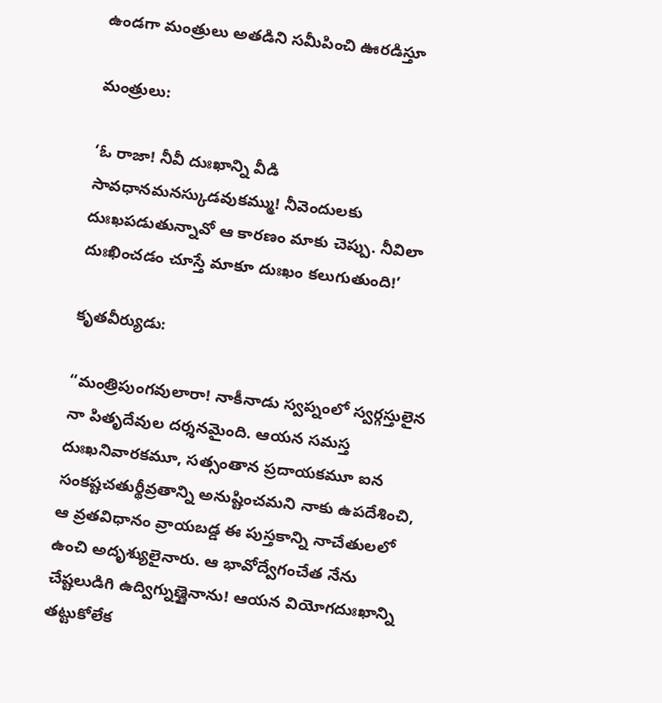ఉండగా మంత్రులు అతడిని సమీపించి ఊరడిస్తూ

మంత్రులు:

‘ఓ రాజా! నీవీ దుఃఖాన్ని వీడి సావధానమనస్కుడవుకమ్ము! నీవెందులకు దుఃఖపడుతున్నావో ఆ కారణం మాకు చెప్పు. నీవిలా దుఃఖించడం చూస్తే మాకూ దుఃఖం కలుగుతుంది!’

కృతవీర్యుడు:

“మంత్రిపుంగవులారా! నాకీనాడు స్వప్నంలో స్వర్గస్తులైన నా పితృదేవుల దర్శనమైంది. ఆయన సమస్త దుఃఖనివారకమూ, సత్సంతాన ప్రదాయకమూ ఐన సంకష్టచతుర్థీవ్రతాన్ని అనుష్టించమని నాకు ఉపదేశించి, ఆ వ్రతవిధానం వ్రాయబడ్డ ఈ పుస్తకాన్ని నాచేతులలో ఉంచి అదృశ్యులైనారు. ఆ భావోద్వేగంచేత నేను చేష్టలుడిగి ఉద్విగ్నుణ్ణైనాను! ఆయన వియోగదుఃఖాన్ని తట్టుకోలేక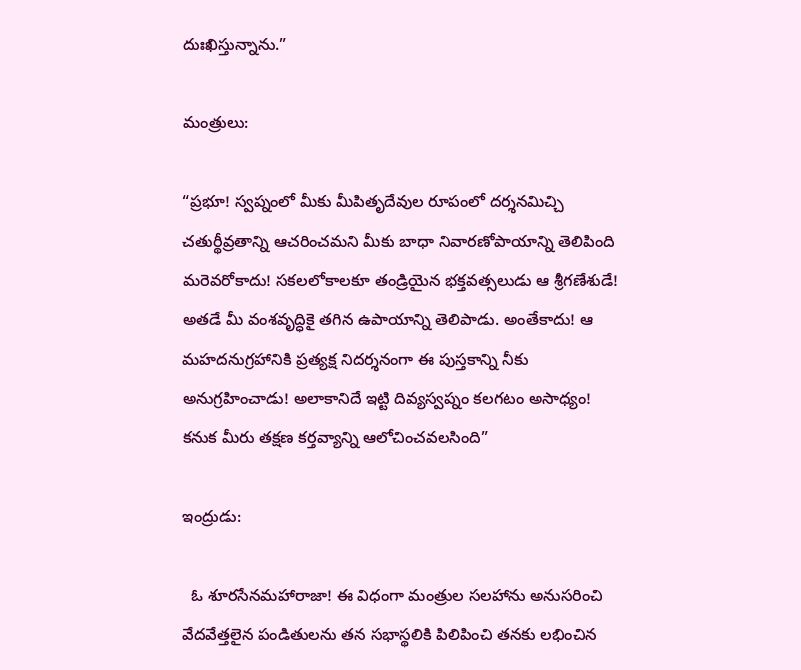దుఃఖిస్తున్నాను.”

మంత్రులు:

“ప్రభూ! స్వప్నంలో మీకు మీపితృదేవుల రూపంలో దర్శనమిచ్చి చతుర్థీవ్రతాన్ని ఆచరించమని మీకు బాధా నివారణోపాయాన్ని తెలిపింది మరెవరోకాదు! సకలలోకాలకూ తండ్రియైన భక్తవత్సలుడు ఆ శ్రీగణేశుడే! అతడే మీ వంశవృద్ధికై తగిన ఉపాయాన్ని తెలిపాడు. అంతేకాదు! ఆ మహదనుగ్రహానికి ప్రత్యక్ష నిదర్శనంగా ఈ పుస్తకాన్ని నీకు అనుగ్రహించాడు! అలాకానిదే ఇట్టి దివ్యస్వప్నం కలగటం అసాధ్యం! కనుక మీరు తక్షణ కర్తవ్యాన్ని ఆలోచించవలసింది”

ఇంద్రుడు:

  ఓ శూరసేనమహారాజా! ఈ విధంగా మంత్రుల సలహాను అనుసరించి వేదవేత్తలైన పండితులను తన సభాస్థలికి పిలిపించి తనకు లభించిన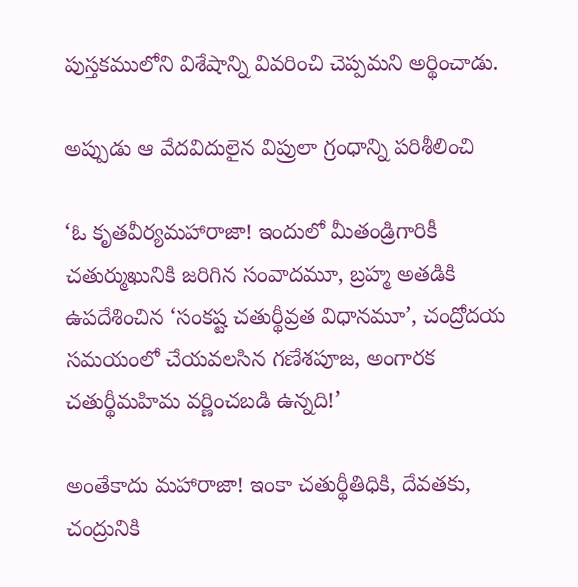పుస్తకములోని విశేషాన్ని వివరించి చెప్పమని అర్థించాడు.

అప్పుడు ఆ వేదవిదులైన విప్రులా గ్రంధాన్ని పరిశీలించి

‘ఓ కృతవీర్యమహారాజా! ఇందులో మీతండ్రిగారికీ చతుర్ముఖునికి జరిగిన సంవాదమూ, బ్రహ్మ అతడికి ఉపదేశించిన ‘సంకష్ట చతుర్థీవ్రత విధానమూ’, చంద్రోదయ సమయంలో చేయవలసిన గణేశపూజ, అంగారక చతుర్థీమహిమ వర్ణించబడి ఉన్నది!’

అంతేకాదు మహారాజా! ఇంకా చతుర్థీతిధికి, దేవతకు, చంద్రునికి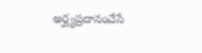అర్ఘ్యప్రదానంచేసే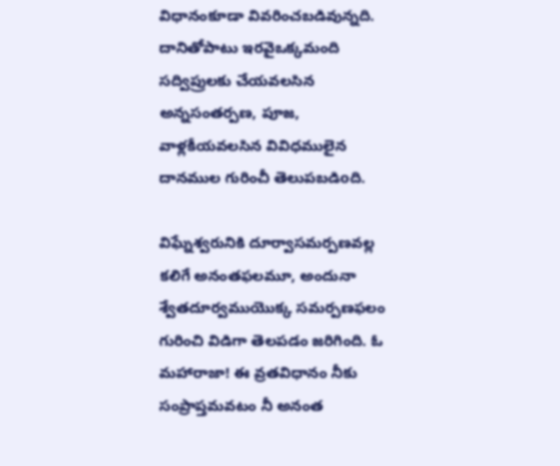విధానంకూడా వివరించబడివున్నది. దానితోపాటు ఇరవైఒక్కమంది సద్విప్రులకు చేయవలసిన అన్నసంతర్పణ, పూజ, వాళ్లకీయవలసిన వివిధములైన దానముల గురించీ తెలుపబడిoది.

విఘ్నేశ్వరునికి దూర్వాసమర్పణవల్ల కలిగే అనంతఫలమూ, అందునా శ్వేతదూర్వముయొక్క సమర్పణఫలం గురించి విడిగా తెలపడం జరిగింది. ఓ మహారాజా! ఈ వ్రతవిధానం నీకు సంప్రాప్తమవటం నీ అనంత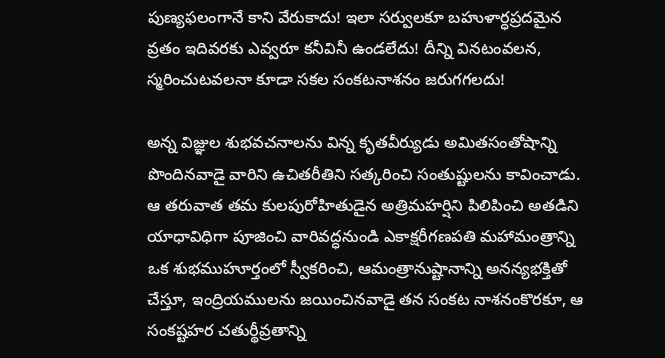పుణ్యఫలంగానే కాని వేరుకాదు! ఇలా సర్వులకూ బహుళార్ధప్రదమైన వ్రతం ఇదివరకు ఎవ్వరూ కనీవినీ ఉండలేదు! దీన్ని వినటంవలన, స్మరించుటవలనా కూడా సకల సంకటనాశనం జరుగగలదు!

అన్న విజ్ఞుల శుభవచనాలను విన్న కృతవీర్యుడు అమితసంతోషాన్ని పొందినవాడై వారిని ఉచితరీతిని సత్కరించి సంతుష్టులను కావించాడు. ఆ తరువాత తమ కులపురోహితుడైన అత్రిమహర్షిని పిలిపించి అతడిని యాధావిధిగా పూజించి వారివద్ధనుండి ఎకాక్షరీగణపతి మహామంత్రాన్ని ఒక శుభముహూర్తంలో స్వీకరించి, ఆమంత్రానుష్టానాన్ని అనన్యభక్తితో చేస్తూ, ఇంద్రియములను జయించినవాడై తన సంకట నాశనంకొరకూ, ఆ సంకష్టహర చతుర్థీవ్రతాన్ని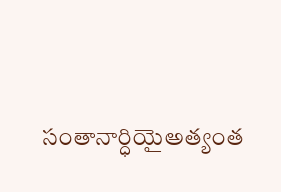సంతానార్ధియైఅత్యంత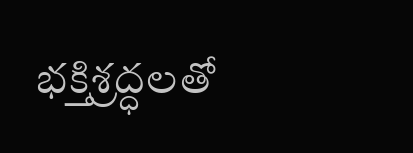భక్తిశ్రద్ధలతో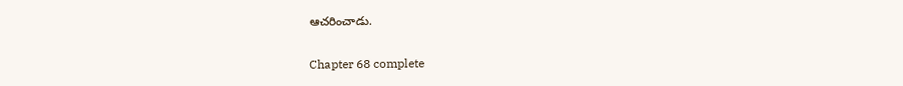ఆచరించాడు.

Chapter 68 complete